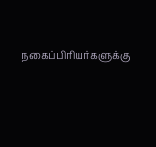நகைப்பிரியர்களுக்கு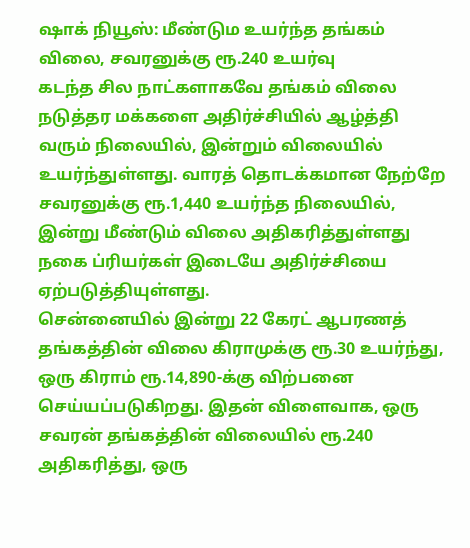ஷாக் நியூஸ்: மீண்டும உயர்ந்த தங்கம் விலை, சவரனுக்கு ரூ.240 உயர்வு
கடந்த சில நாட்களாகவே தங்கம் விலை நடுத்தர மக்களை அதிர்ச்சியில் ஆழ்த்தி வரும் நிலையில், இன்றும் விலையில் உயர்ந்துள்ளது. வாரத் தொடக்கமான நேற்றே சவரனுக்கு ரூ.1,440 உயர்ந்த நிலையில், இன்று மீண்டும் விலை அதிகரித்துள்ளது நகை ப்ரியர்கள் இடையே அதிர்ச்சியை ஏற்படுத்தியுள்ளது.
சென்னையில் இன்று 22 கேரட் ஆபரணத் தங்கத்தின் விலை கிராமுக்கு ரூ.30 உயர்ந்து, ஒரு கிராம் ரூ.14,890-க்கு விற்பனை செய்யப்படுகிறது. இதன் விளைவாக, ஒரு சவரன் தங்கத்தின் விலையில் ரூ.240 அதிகரித்து, ஒரு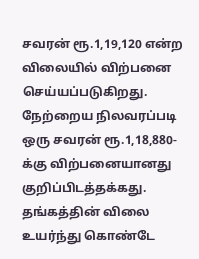சவரன் ரூ.1,19,120 என்ற விலையில் விற்பனை செய்யப்படுகிறது. நேற்றைய நிலவரப்படி ஒரு சவரன் ரூ.1,18,880-க்கு விற்பனையானது குறிப்பிடத்தக்கது.
தங்கத்தின் விலை உயர்ந்து கொண்டே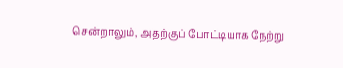சென்றாலும், அதற்குப் போட்டியாக நேற்று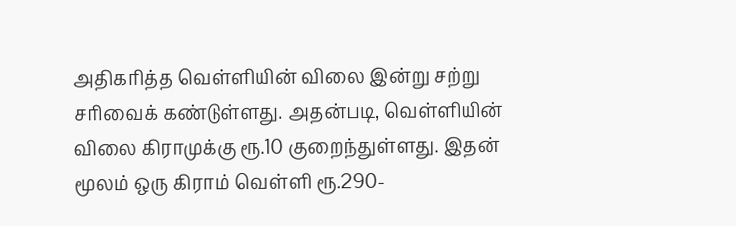அதிகரித்த வெள்ளியின் விலை இன்று சற்று சரிவைக் கண்டுள்ளது. அதன்படி, வெள்ளியின் விலை கிராமுக்கு ரூ.10 குறைந்துள்ளது. இதன் மூலம் ஒரு கிராம் வெள்ளி ரூ.290-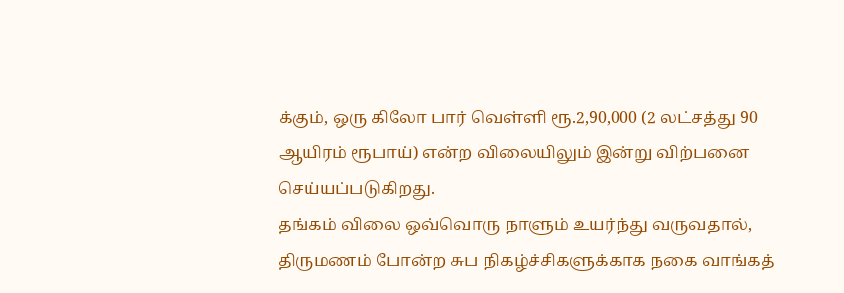க்கும், ஒரு கிலோ பார் வெள்ளி ரூ.2,90,000 (2 லட்சத்து 90 ஆயிரம் ரூபாய்) என்ற விலையிலும் இன்று விற்பனை செய்யப்படுகிறது.
தங்கம் விலை ஒவ்வொரு நாளும் உயர்ந்து வருவதால், திருமணம் போன்ற சுப நிகழ்ச்சிகளுக்காக நகை வாங்கத்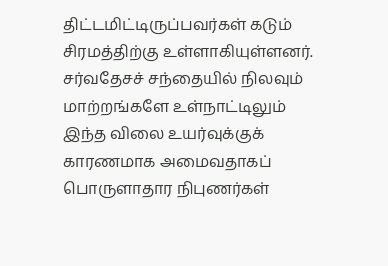திட்டமிட்டிருப்பவர்கள் கடும் சிரமத்திற்கு உள்ளாகியுள்ளனர். சர்வதேசச் சந்தையில் நிலவும் மாற்றங்களே உள்நாட்டிலும் இந்த விலை உயர்வுக்குக் காரணமாக அமைவதாகப் பொருளாதார நிபுணர்கள்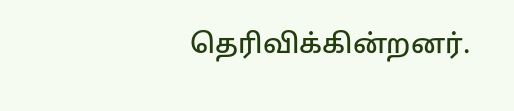தெரிவிக்கின்றனர்.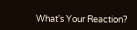What's Your Reaction?